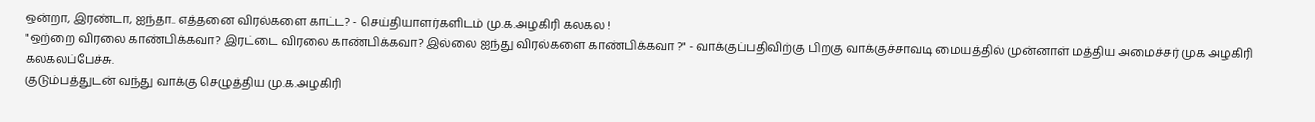ஒன்றா, இரண்டா, ஐந்தா.. எத்தனை விரல்களை காட்ட? - செய்தியாளர்களிடம் மு.க.அழகிரி கலகல !
"ஒற்றை விரலை காண்பிக்கவா? இரட்டை விரலை காண்பிக்கவா? இல்லை ஐந்து விரல்களை காண்பிக்கவா ?" - வாக்குப்பதிவிற்கு பிறகு வாக்குச்சாவடி மையத்தில் முன்னாள் மத்திய அமைச்சர் முக அழகிரி கலகலப்பேச்சு.
குடும்பத்துடன் வந்து வாக்கு செழுத்திய மு.க.அழகிரி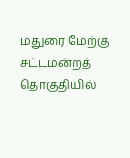மதுரை மேற்கு சட்டமன்றத் தொகுதியில்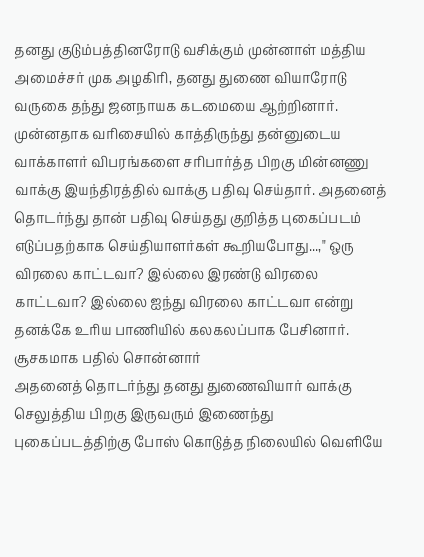தனது குடும்பத்தினரோடு வசிக்கும் முன்னாள் மத்திய அமைச்சர் முக அழகிரி, தனது துணை வியாரோடு வருகை தந்து ஜனநாயக கடமையை ஆற்றினார். முன்னதாக வரிசையில் காத்திருந்து தன்னுடைய வாக்காளர் விபரங்களை சரிபார்த்த பிறகு மின்னணு வாக்கு இயந்திரத்தில் வாக்கு பதிவு செய்தார். அதனைத் தொடர்ந்து தான் பதிவு செய்தது குறித்த புகைப்படம் எடுப்பதற்காக செய்தியாளர்கள் கூறியபோது...," ஒரு விரலை காட்டவா? இல்லை இரண்டு விரலை காட்டவா? இல்லை ஐந்து விரலை காட்டவா என்று தனக்கே உரிய பாணியில் கலகலப்பாக பேசினார்.
சூசகமாக பதில் சொன்னார்
அதனைத் தொடர்ந்து தனது துணைவியார் வாக்கு செலுத்திய பிறகு இருவரும் இணைந்து புகைப்படத்திற்கு போஸ் கொடுத்த நிலையில் வெளியே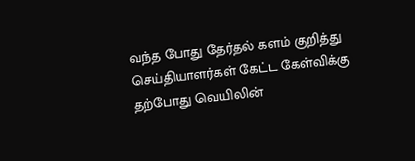வந்த போது தேர்தல் களம் குறித்து செய்தியாளர்கள் கேட்ட கேள்விக்கு தற்போது வெயிலின்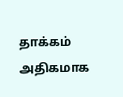தாக்கம் அதிகமாக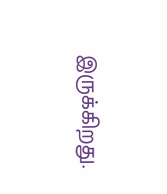இருக்கிறது.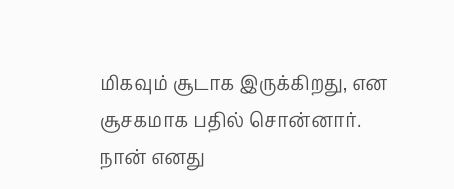மிகவும் சூடாக இருக்கிறது, என சூசகமாக பதில் சொன்னார். நான் எனது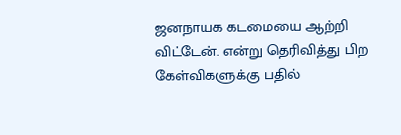ஜனநாயக கடமையை ஆற்றி விட்டேன். என்று தெரிவித்து பிற கேள்விகளுக்கு பதில்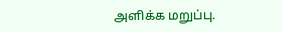அளிக்க மறுப்பு.